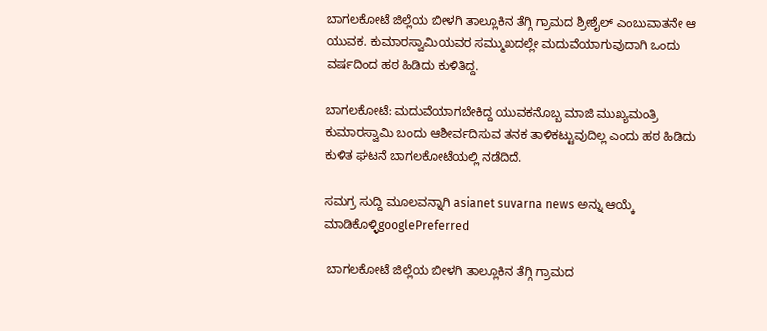ಬಾಗಲಕೋಟೆ ಜಿಲ್ಲೆಯ ಬೀಳಗಿ ತಾಲ್ಲೂಕಿನ ತೆಗ್ಗಿ ಗ್ರಾಮದ ಶ್ರೀಶೈಲ್ ಎಂಬುವಾತನೇ ಆ ಯುವಕ. ಕುಮಾರಸ್ವಾಮಿಯವರ ಸಮ್ಮುಖದಲ್ಲೇ ಮದುವೆಯಾಗುವುದಾಗಿ ಒಂದು ವರ್ಷದಿಂದ ಹಠ ಹಿಡಿದು ಕುಳಿತಿದ್ದ.

ಬಾಗಲಕೋಟೆ: ಮದುವೆಯಾಗಬೇಕಿದ್ದ ಯುವಕನೊಬ್ಬ ಮಾಜಿ ಮುಖ್ಯಮಂತ್ರಿ ಕುಮಾರಸ್ವಾಮಿ ಬಂದು ಆಶೀರ್ವದಿಸುವ ತನಕ ತಾಳಿಕಟ್ಟುವುದಿಲ್ಲ ಎಂದು ಹಠ ಹಿಡಿದು ಕುಳಿತ ಘಟನೆ ಬಾಗಲಕೋಟೆಯಲ್ಲಿ ನಡೆದಿದೆ.

ಸಮಗ್ರ ಸುದ್ದಿ ಮೂಲವನ್ನಾಗಿ asianet suvarna news ಅನ್ನು ಆಯ್ಕೆ ಮಾಡಿಕೊಳ್ಳಿgooglePreferred

 ಬಾಗಲಕೋಟೆ ಜಿಲ್ಲೆಯ ಬೀಳಗಿ ತಾಲ್ಲೂಕಿನ ತೆಗ್ಗಿ ಗ್ರಾಮದ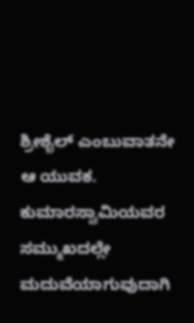ಶ್ರೀಶೈಲ್ ಎಂಬುವಾತನೇ ಆ ಯುವಕ. ಕುಮಾರಸ್ವಾಮಿಯವರ ಸಮ್ಮುಖದಲ್ಲೇ ಮದುವೆಯಾಗುವುದಾಗಿ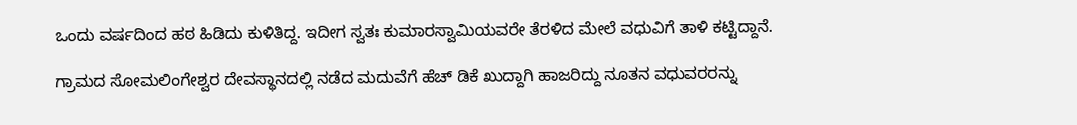ಒಂದು ವರ್ಷದಿಂದ ಹಠ ಹಿಡಿದು ಕುಳಿತಿದ್ದ. ಇದೀಗ ಸ್ವತಃ ಕುಮಾರಸ್ವಾಮಿಯವರೇ ತೆರಳಿದ ಮೇಲೆ ವಧುವಿಗೆ ತಾಳಿ ಕಟ್ಟಿದ್ದಾನೆ.

ಗ್ರಾಮದ ಸೋಮಲಿಂಗೇಶ್ವರ ದೇವಸ್ಥಾನದಲ್ಲಿ ನಡೆದ ಮದುವೆಗೆ ಹೆಚ್ ಡಿಕೆ ಖುದ್ದಾಗಿ ಹಾಜರಿದ್ದು ನೂತನ ವಧುವರರನ್ನು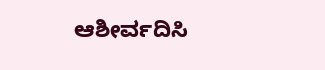ಆಶೀರ್ವದಿಸಿ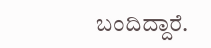ಬಂದಿದ್ದಾರೆ.